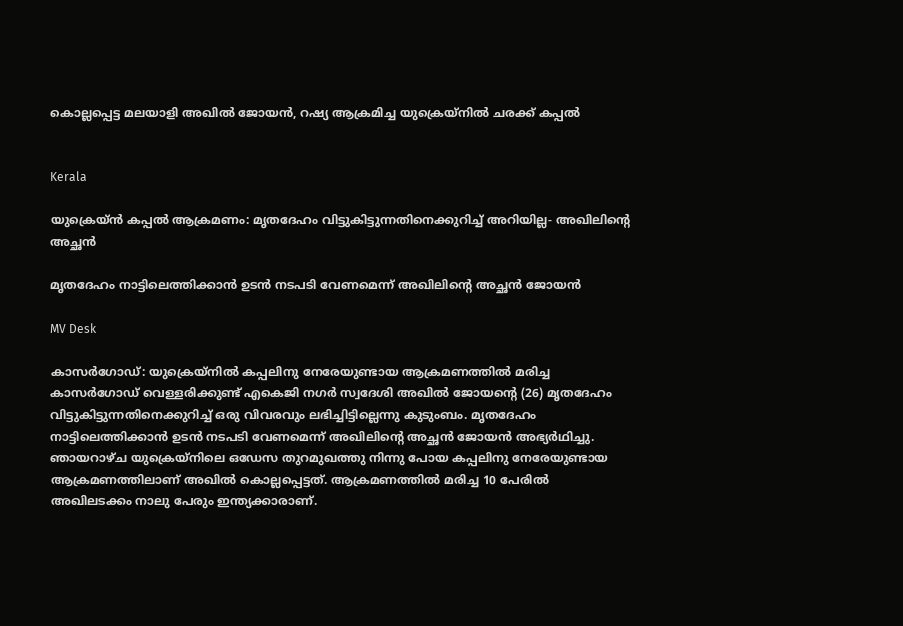കൊല്ലപ്പെട്ട മലയാളി അഖിൽ ജോയൻ, റഷ്യ ആക്രമിച്ച യുക്രെയ്നിൽ ചരക്ക് കപ്പൽ


Kerala

യുക്രെയ്‌ൻ കപ്പൽ ആക്രമണം: മൃതദേഹം വിട്ടുകിട്ടുന്നതിനെക്കുറിച്ച് അറിയില്ല- അഖിലിന്‍റെ അച്ഛൻ

മൃതദേഹം നാട്ടിലെത്തിക്കാൻ ഉടൻ നടപടി വേണമെന്ന് അഖിലിന്‍റെ അച്ഛൻ ജോയൻ

MV Desk

കാസർഗോഡ്: യുക്രെയ്‌നിൽ കപ്പലിനു നേരേയുണ്ടായ ആക്രമണത്തിൽ മരിച്ച കാസർഗോഡ് വെള്ളരിക്കുണ്ട് എകെജി നഗർ സ്വദേശി അഖിൽ ജോയന്‍റെ (26) മൃതദേഹം വിട്ടുകിട്ടുന്നതിനെക്കുറിച്ച് ഒരു വിവരവും ലഭിച്ചിട്ടില്ലെന്നു കുടുംബം. മൃതദേഹം നാട്ടിലെത്തിക്കാൻ ഉടൻ നടപടി വേണമെന്ന് അഖിലിന്‍റെ അച്ഛൻ ജോയൻ അഭ്യർഥിച്ചു. ഞായറാഴ്ച യുക്രെയ്‌നിലെ ഒഡേസ തുറമുഖത്തു നിന്നു പോയ കപ്പലിനു നേരേയുണ്ടായ ആക്രമണത്തിലാണ് അഖിൽ കൊല്ലപ്പെട്ടത്. ആക്രമണത്തിൽ മരിച്ച 10 പേരിൽ അഖിലടക്കം നാലു പേരും ഇന്ത്യക്കാരാണ്.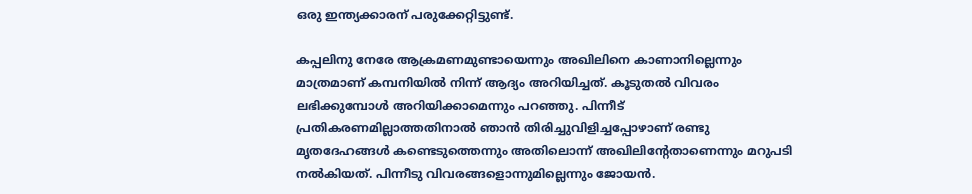ഒരു ഇന്ത്യക്കാരന് പരുക്കേറ്റിട്ടുണ്ട്.

കപ്പലിനു നേരേ ആക്രമണമുണ്ടായെന്നും അഖിലിനെ കാണാനില്ലെന്നും മാത്രമാണ് കമ്പനിയിൽ നിന്ന് ആദ്യം അറിയിച്ചത്. കൂടുതൽ വിവരം ലഭിക്കുമ്പോൾ അറിയിക്കാമെന്നും പറഞ്ഞു. പിന്നീട് പ്രതികരണമില്ലാത്തതിനാൽ ഞാൻ തിരിച്ചുവിളിച്ചപ്പോഴാണ് രണ്ടു മൃതദേഹങ്ങൾ കണ്ടെടുത്തെന്നും അതിലൊന്ന് അഖിലിന്‍റേതാണെന്നും മറുപടി നൽകിയത്. പിന്നീടു വിവരങ്ങളൊന്നുമില്ലെന്നും ജോയൻ.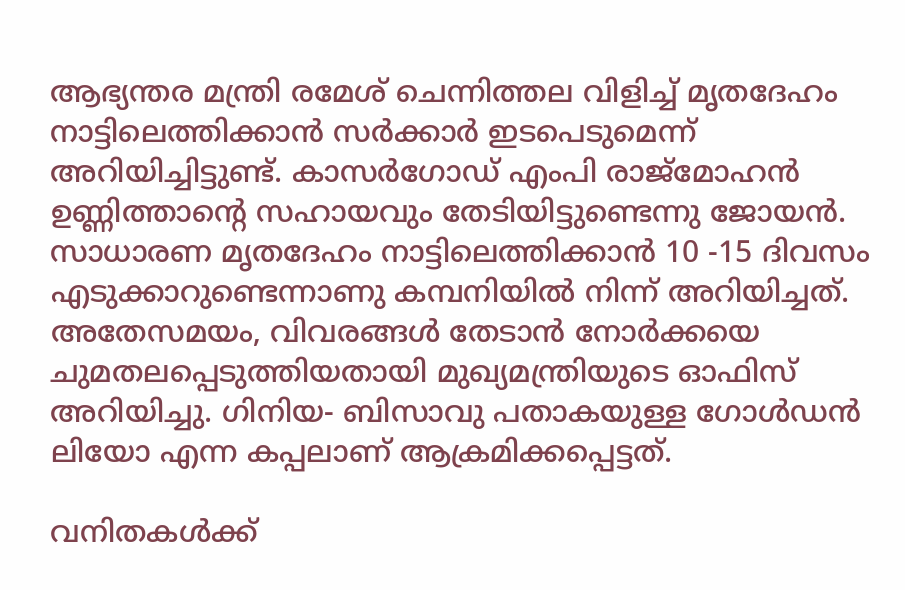ആഭ്യന്തര മന്ത്രി രമേശ് ചെന്നിത്തല വിളിച്ച് മൃതദേഹം നാട്ടിലെത്തിക്കാൻ സർക്കാർ ഇടപെടുമെന്ന് അറിയിച്ചിട്ടുണ്ട്. കാസർഗോഡ് എംപി രാജ്മോഹൻ ഉണ്ണിത്താന്‍റെ സഹായവും തേടിയിട്ടുണ്ടെന്നു ജോയൻ. സാധാരണ മൃതദേഹം നാട്ടിലെത്തിക്കാൻ 10 -15 ദിവസം എടുക്കാറുണ്ടെന്നാണു കമ്പനിയിൽ നിന്ന് അറിയിച്ചത്. അതേസമയം, വിവരങ്ങൾ തേടാൻ നോർക്കയെ ചുമതലപ്പെടുത്തിയതായി മുഖ്യമന്ത്രിയുടെ ഓഫിസ് അറിയിച്ചു. ഗിനിയ- ബിസാവു പതാകയുള്ള ഗോൾഡൻ ലിയോ എന്ന കപ്പലാണ് ആക്രമിക്കപ്പെട്ടത്.

വനിതകൾക്ക്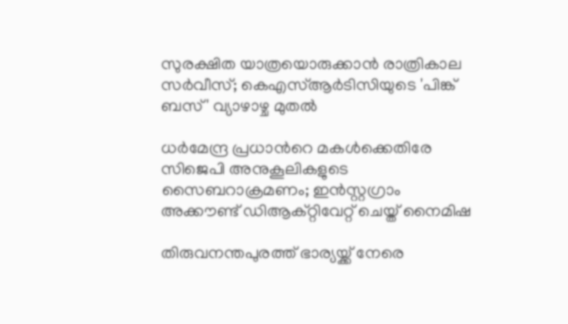സുരക്ഷിത യാത്രയൊരുക്കാൻ രാത്രികാല സർവീസ്; കെഎസ്ആർടിസിയുടെ 'പിങ്ക് ബസ്' വ്യാഴാഴ്ച മുതൽ

ധർമേന്ദ്ര പ്രധാന്‍റെ മകൾക്കെതിരേ സിജെപി അനുകൂലികളുടെ സൈബറാക്രമണം; ഇൻസ്റ്റഗ്രാം അക്കൗണ്ട് ഡിആക്റ്റിവേറ്റ് ചെയ്ത് നൈമിഷ

തിരുവനന്തപുരത്ത് ഭാര്യയ്ക്ക് നേരെ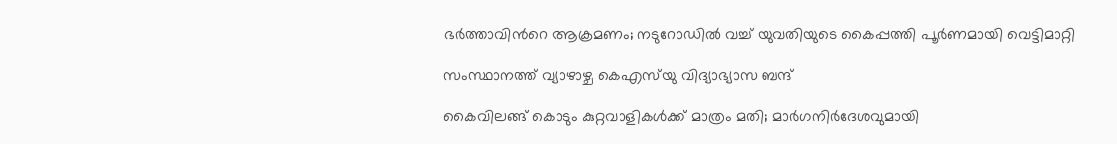ഭർത്താവിന്‍റെ ആക്രമണം; നടുറോഡില്‍ വച്ച് യുവതിയുടെ കൈപ്പത്തി പൂര്‍ണമായി വെട്ടിമാറ്റി

സംസ്ഥാനത്ത് വ്യാഴാഴ്ച കെഎസ്‌യു വിദ്യാഭ്യാസ ബന്ദ്

കൈവിലങ്ങ് കൊടും കുറ്റവാളികൾക്ക് മാത്രം മതി; മാർഗനിർദേശവുമായി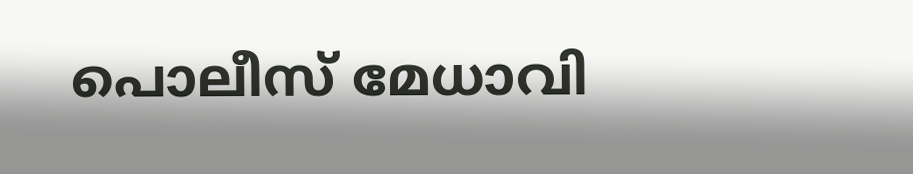പൊലീസ് മേധാവി